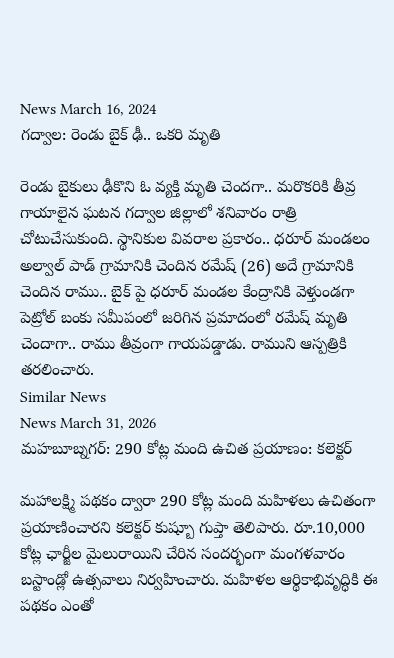News March 16, 2024
గద్వాల: రెండు బైక్ ఢీ.. ఒకరి మృతి

రెండు బైకులు ఢీకొని ఓ వ్యక్తి మృతి చెందగా.. మరొకరికి తీవ్ర గాయాలైన ఘటన గద్వాల జిల్లాలో శనివారం రాత్రి చోటుచేసుకుంది. స్థానికుల వివరాల ప్రకారం.. ధరూర్ మండలం అల్వాల్ పాడ్ గ్రామానికి చెందిన రమేష్ (26) అదే గ్రామానికి చెందిన రాము.. బైక్ పై ధరూర్ మండల కేంద్రానికి వెళ్తుండగా పెట్రోల్ బంకు సమీపంలో జరిగిన ప్రమాదంలో రమేష్ మృతి చెందాగా.. రాము తీవ్రంగా గాయపడ్డాడు. రాముని ఆస్పత్రికి తరలించారు.
Similar News
News March 31, 2026
మహబూబ్నగర్: 290 కోట్ల మంది ఉచిత ప్రయాణం: కలెక్టర్

మహాలక్ష్మి పథకం ద్వారా 290 కోట్ల మంది మహిళలు ఉచితంగా ప్రయాణించారని కలెక్టర్ కుష్బూ గుప్తా తెలిపారు. రూ.10,000 కోట్ల ఛార్జీల మైలురాయిని చేరిన సందర్భంగా మంగళవారం బస్టాండ్లో ఉత్సవాలు నిర్వహించారు. మహిళల ఆర్థికాభివృద్ధికి ఈ పథకం ఎంతో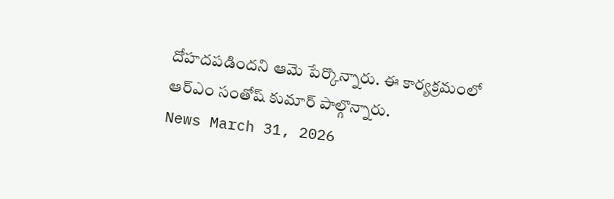దోహదపడిందని ఆమె పేర్కొన్నారు. ఈ కార్యక్రమంలో ఆర్ఎం సంతోష్ కుమార్ పాల్గొన్నారు.
News March 31, 2026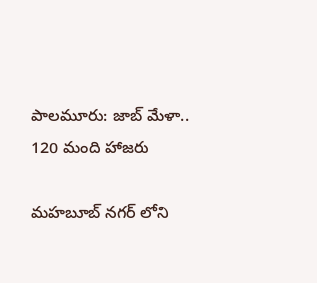పాలమూరు: జాబ్ మేళా.. 120 మంది హాజరు

మహబూబ్ నగర్ లోని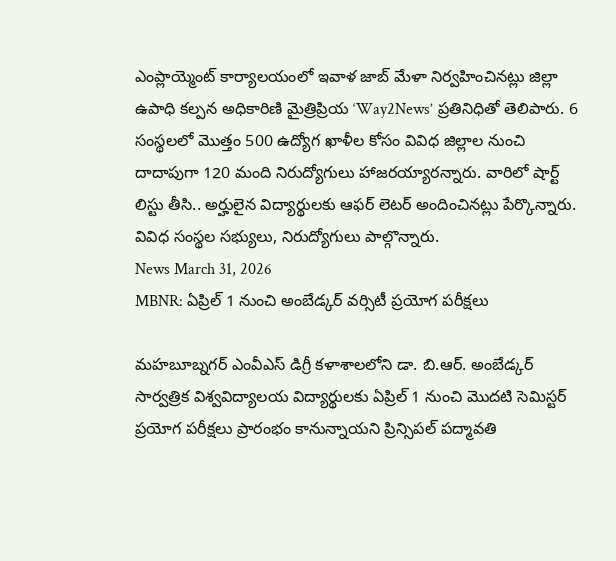ఎంప్లాయ్మెంట్ కార్యాలయంలో ఇవాళ జాబ్ మేళా నిర్వహించినట్లు జిల్లా ఉపాధి కల్పన అధికారిణి మైత్రిప్రియ ‘Way2News’ ప్రతినిధితో తెలిపారు. 6 సంస్థలలో మొత్తం 500 ఉద్యోగ ఖాళీల కోసం వివిధ జిల్లాల నుంచి దాదాపుగా 120 మంది నిరుద్యోగులు హాజరయ్యారన్నారు. వారిలో షార్ట్ లిస్టు తీసి.. అర్హులైన విద్యార్థులకు ఆఫర్ లెటర్ అందించినట్లు పేర్కొన్నారు. వివిధ సంస్థల సభ్యులు, నిరుద్యోగులు పాల్గొన్నారు.
News March 31, 2026
MBNR: ఏప్రిల్ 1 నుంచి అంబేడ్కర్ వర్సిటీ ప్రయోగ పరీక్షలు

మహబూబ్నగర్ ఎంవీఎస్ డిగ్రీ కళాశాలలోని డా. బి.ఆర్. అంబేడ్కర్ సార్వత్రిక విశ్వవిద్యాలయ విద్యార్థులకు ఏప్రిల్ 1 నుంచి మొదటి సెమిస్టర్ ప్రయోగ పరీక్షలు ప్రారంభం కానున్నాయని ప్రిన్సిపల్ పద్మావతి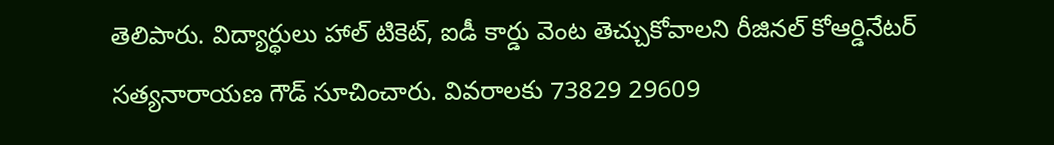తెలిపారు. విద్యార్థులు హాల్ టికెట్, ఐడీ కార్డు వెంట తెచ్చుకోవాలని రీజినల్ కోఆర్డినేటర్ సత్యనారాయణ గౌడ్ సూచించారు. వివరాలకు 73829 29609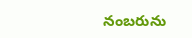నంబరును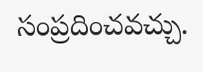సంప్రదించవచ్చు.